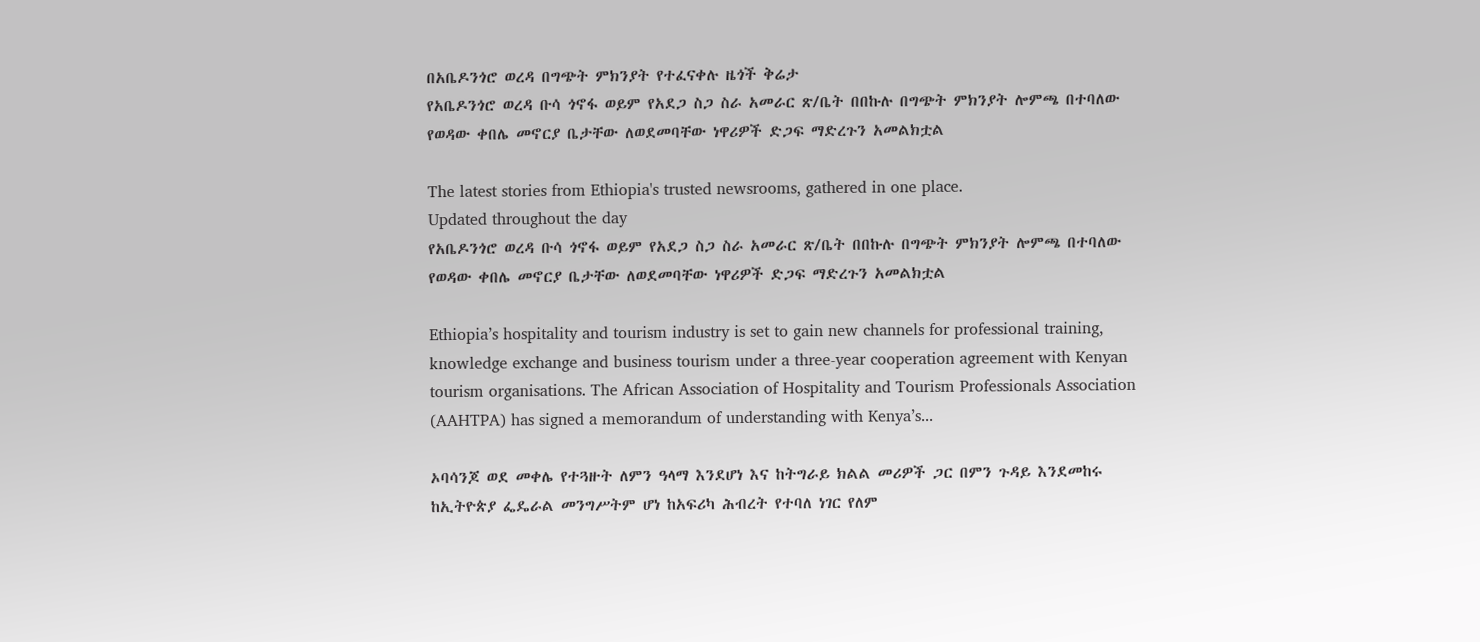በአቤዶንጎሮ ወረዳ በግጭት ምክንያት የተፈናቀሉ ዜጎች ቅሬታ
የአቤዶንጎሮ ወረዳ ቡሳ ጎኖፋ ወይም የአደጋ ስጋ ስራ አመራር ጽ/ቤት በበኩሉ በግጭት ምክንያት ሎምጫ በተባለው የወዳው ቀበሌ መኖርያ ቤታቸው ለወደመባቸው ነዋሪዎች ድጋፍ ማድረጉን አመልክቷል

The latest stories from Ethiopia's trusted newsrooms, gathered in one place.
Updated throughout the day
የአቤዶንጎሮ ወረዳ ቡሳ ጎኖፋ ወይም የአደጋ ስጋ ስራ አመራር ጽ/ቤት በበኩሉ በግጭት ምክንያት ሎምጫ በተባለው የወዳው ቀበሌ መኖርያ ቤታቸው ለወደመባቸው ነዋሪዎች ድጋፍ ማድረጉን አመልክቷል

Ethiopia’s hospitality and tourism industry is set to gain new channels for professional training, knowledge exchange and business tourism under a three-year cooperation agreement with Kenyan tourism organisations. The African Association of Hospitality and Tourism Professionals Association (AAHTPA) has signed a memorandum of understanding with Kenya’s...

ኦባሳንጆ ወደ መቀሌ የተጓዙት ለምን ዓላማ እንደሆነ እና ከትግራይ ክልል መሪዎች ጋር በምን ጉዳይ እንደመከሩ ከኢትዮጵያ ፌዴራል መንግሥትም ሆነ ከአፍሪካ ሕብረት የተባለ ነገር የለም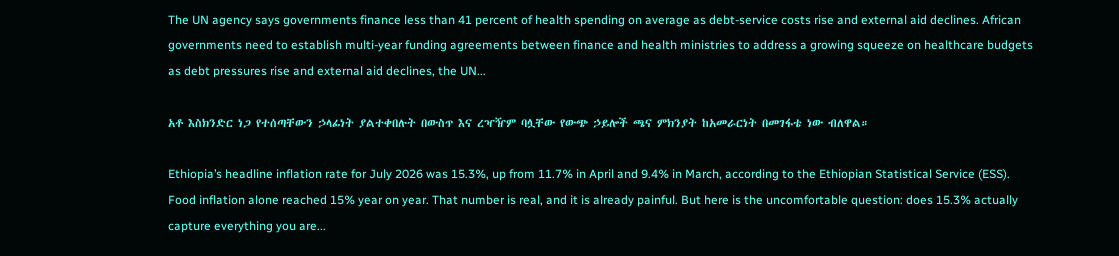The UN agency says governments finance less than 41 percent of health spending on average as debt-service costs rise and external aid declines. African governments need to establish multi-year funding agreements between finance and health ministries to address a growing squeeze on healthcare budgets as debt pressures rise and external aid declines, the UN...

አቶ እስክንድር ነጋ የተሰጣቸውን ኃላፊነት ያልተቀበሉት በውስጥ እና ረዣዥም ባሏቸው የውጭ ኃይሎች ጫና ምክንያት ከአመራርነት በመገፋቴ ነው ብለዋል።

Ethiopia’s headline inflation rate for July 2026 was 15.3%, up from 11.7% in April and 9.4% in March, according to the Ethiopian Statistical Service (ESS). Food inflation alone reached 15% year on year. That number is real, and it is already painful. But here is the uncomfortable question: does 15.3% actually capture everything you are...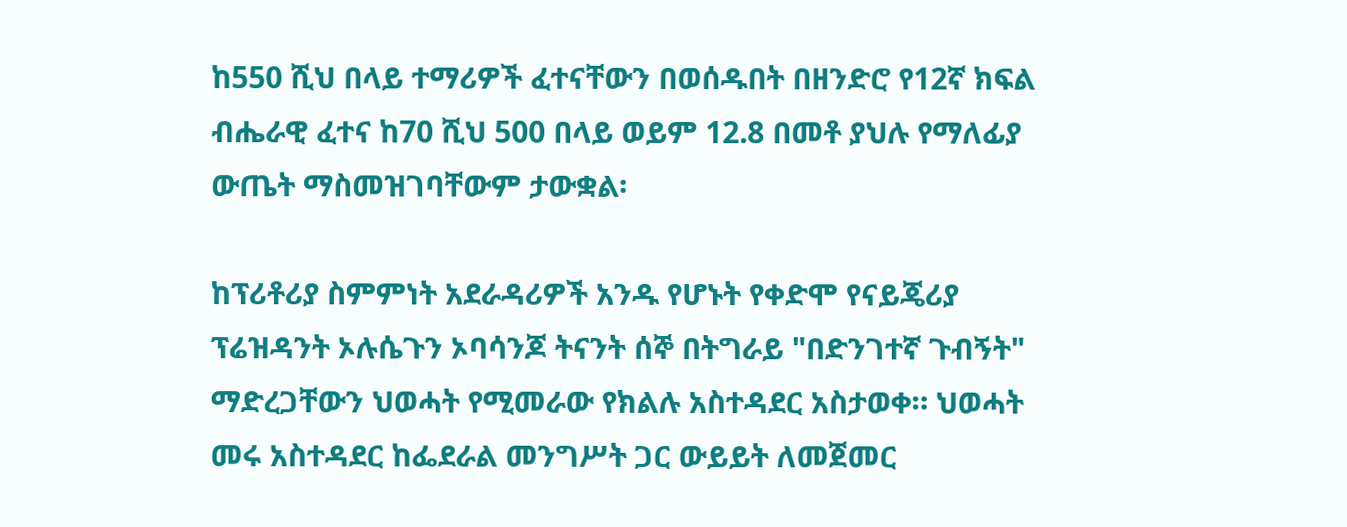ከ550 ሺህ በላይ ተማሪዎች ፈተናቸውን በወሰዱበት በዘንድሮ የ12ኛ ክፍል ብሔራዊ ፈተና ከ70 ሺህ 500 በላይ ወይም 12.8 በመቶ ያህሉ የማለፊያ ውጤት ማስመዝገባቸውም ታውቋል፡

ከፕሪቶሪያ ስምምነት አደራዳሪዎች አንዱ የሆኑት የቀድሞ የናይጄሪያ ፕሬዝዳንት ኦሉሴጉን ኦባሳንጆ ትናንት ሰኞ በትግራይ "በድንገተኛ ጉብኝት" ማድረጋቸውን ህወሓት የሚመራው የክልሉ አስተዳደር አስታወቀ። ህወሓት መሩ አስተዳደር ከፌደራል መንግሥት ጋር ውይይት ለመጀመር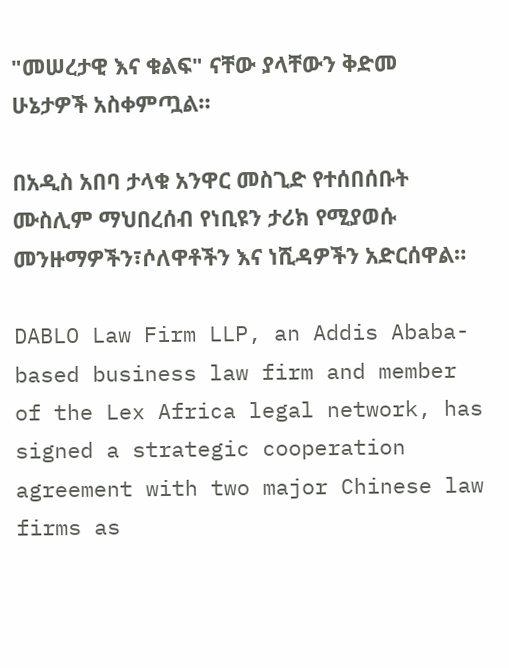"መሠረታዊ እና ቁልፍ" ናቸው ያላቸውን ቅድመ ሁኔታዎች አስቀምጧል።

በአዲስ አበባ ታላቁ አንዋር መስጊድ የተሰበሰቡት ሙስሊም ማህበረሰብ የነቢዩን ታሪክ የሚያወሱ መንዙማዎችን፣ሶለዋቶችን እና ነሺዳዎችን አድርሰዋል።

DABLO Law Firm LLP, an Addis Ababa-based business law firm and member of the Lex Africa legal network, has signed a strategic cooperation agreement with two major Chinese law firms as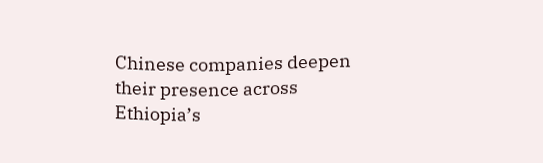Chinese companies deepen their presence across Ethiopia’s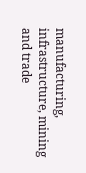manufacturing, infrastructure, mining and trade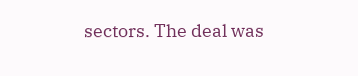sectors. The deal was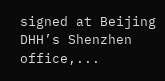signed at Beijing DHH’s Shenzhen office,...